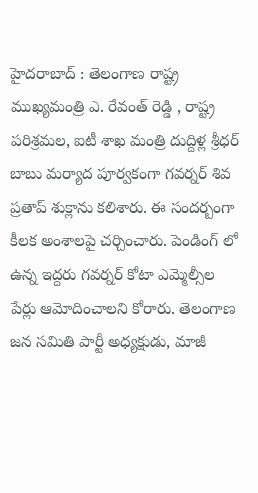హైదరాబాద్ : తెలంగాణ రాష్ట్ర ముఖ్యమంత్రి ఎ. రేవంత్ రెడ్డి , రాష్ట్ర పరిశ్రమల, ఐటీ శాఖ మంత్రి దుద్దిళ్ల శ్రీధర్ బాబు మర్యాద పూర్వకంగా గవర్నర్ శివ ప్రతాప్ శుక్లాను కలిశారు. ఈ సందర్బంగా కీలక అంశాలపై చర్చించారు. పెండింగ్ లో ఉన్న ఇద్దరు గవర్నర్ కోటా ఎమ్మెల్సీల పేర్లు ఆమోదించాలని కోరారు. తెలంగాణ జన సమితి పార్టీ అధ్యక్షుడు, మాజీ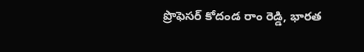ప్రొఫెసర్ కోదండ రాం రెడ్డి, భారత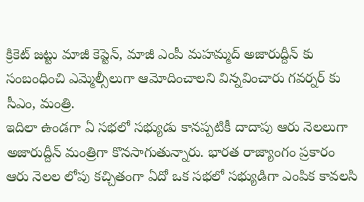క్రికెట్ జట్టు మాజీ కెప్టెన్, మాజీ ఎంపీ మహమ్మద్ అజారుద్దీన్ కు సంబంధించి ఎమ్మెల్సీలుగా ఆమోదించాలని విన్నవించారు గవర్నర్ కు సీఎం, మంత్రి.
ఇదిలా ఉండగా ఏ సభలో సభ్యుడు కానప్పటికీ దాదాపు ఆరు నెలలుగా అజారుద్దీన్ మంత్రిగా కొనసాగుతున్నారు. భారత రాజ్యాంగం ప్రకారం ఆరు నెలల లోపు కచ్చితంగా ఏదో ఒక సభలో సభ్యుడిగా ఎంపిక కావలసి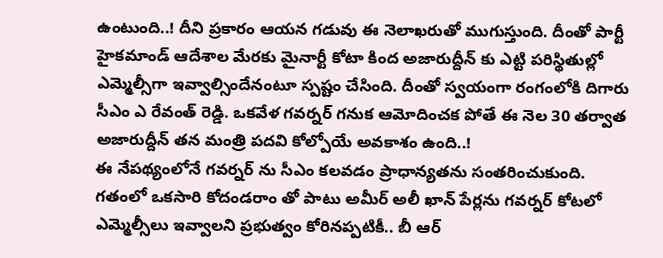ఉంటుంది..! దీని ప్రకారం ఆయన గడువు ఈ నెలాఖరుతో ముగుస్తుంది. దీంతో పార్టీ హైకమాండ్ ఆదేశాల మేరకు మైనార్టీ కోటా కింద అజారుద్దీన్ కు ఎట్టి పరిస్థితుల్లో ఎమ్మెల్సీగా ఇవ్వాల్సిందేనంటూ స్పష్టం చేసింది. దీంతో స్వయంగా రంగంలోకి దిగారు సీఎం ఎ రేవంత్ రెడ్డి. ఒకవేళ గవర్నర్ గనుక ఆమోదించక పోతే ఈ నెల 30 తర్వాత అజారుద్దీన్ తన మంత్రి పదవి కోల్పోయే అవకాశం ఉంది..!
ఈ నేపథ్యంలోనే గవర్నర్ ను సీఎం కలవడం ప్రాధాన్యతను సంతరించుకుంది. గతంలో ఒకసారి కోదండరాం తో పాటు అమీర్ అలీ ఖాన్ పేర్లను గవర్నర్ కోటలో ఎమ్మెల్సీలు ఇవ్వాలని ప్రభుత్వం కోరినప్పటికీ.. బీ ఆర్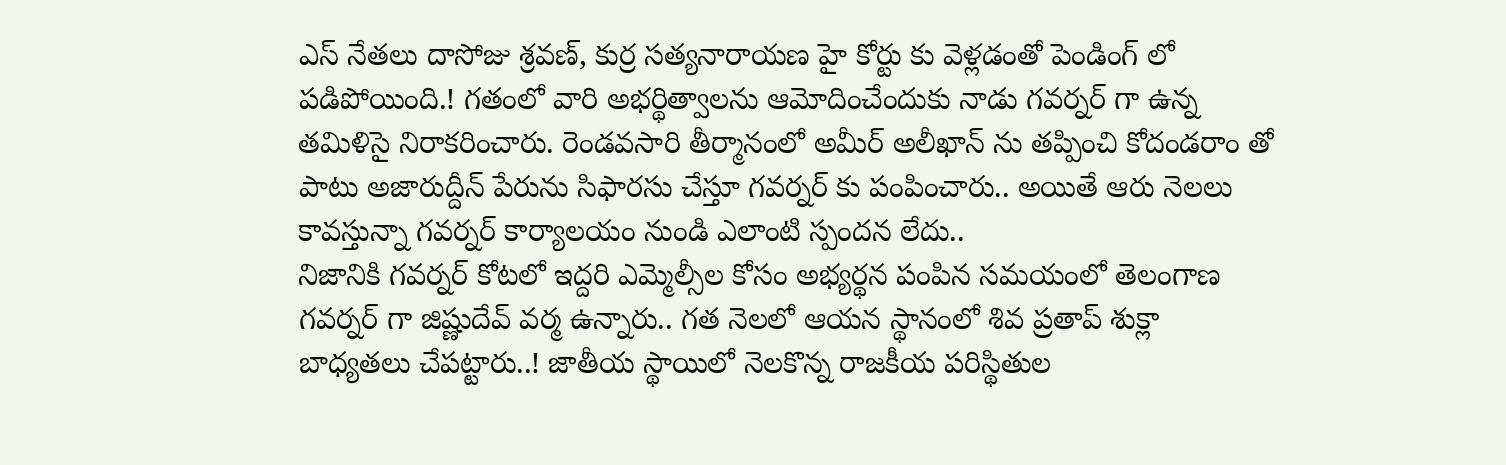ఎస్ నేతలు దాసోజు శ్రవణ్, కుర్ర సత్యనారాయణ హై కోర్టు కు వెళ్లడంతో పెండింగ్ లో పడిపోయింది.! గతంలో వారి అభర్థిత్వాలను ఆమోదించేందుకు నాడు గవర్నర్ గా ఉన్న తమిళిసై నిరాకరించారు. రెండవసారి తీర్మానంలో అమీర్ అలీఖాన్ ను తప్పించి కోదండరాం తో పాటు అజారుద్దీన్ పేరును సిఫారసు చేస్తూ గవర్నర్ కు పంపించారు.. అయితే ఆరు నెలలు కావస్తున్నా గవర్నర్ కార్యాలయం నుండి ఎలాంటి స్పందన లేదు..
నిజానికి గవర్నర్ కోటలో ఇద్దరి ఎమ్మెల్సీల కోసం అభ్యర్థన పంపిన సమయంలో తెలంగాణ గవర్నర్ గా జిష్ణుదేవ్ వర్మ ఉన్నారు.. గత నెలలో ఆయన స్థానంలో శివ ప్రతాప్ శుక్లా బాధ్యతలు చేపట్టారు..! జాతీయ స్థాయిలో నెలకొన్న రాజకీయ పరిస్థితుల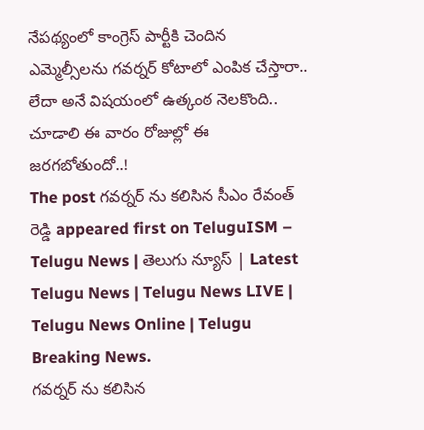నేపథ్యంలో కాంగ్రెస్ పార్టీకి చెందిన ఎమ్మెల్సీలను గవర్నర్ కోటాలో ఎంపిక చేస్తారా.. లేదా అనే విషయంలో ఉత్కంఠ నెలకొంది.. చూడాలి ఈ వారం రోజుల్లో ఈ జరగబోతుందో..!
The post గవర్నర్ ను కలిసిన సీఎం రేవంత్ రెడ్డి appeared first on TeluguISM – Telugu News | తెలుగు న్యూస్ | Latest Telugu News | Telugu News LIVE | Telugu News Online | Telugu Breaking News.
గవర్నర్ ను కలిసిన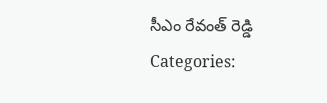సీఎం రేవంత్ రెడ్డి
Categories: